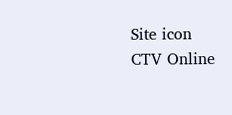Site icon CTV Online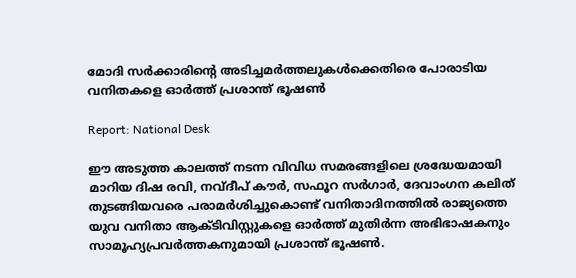മോദി സര്‍ക്കാരിന്റെ അടിച്ചമര്‍ത്തലുകള്‍ക്കെതിരെ പോരാടിയ വനിതകളെ ഓര്‍ത്ത് പ്രശാന്ത് ഭൂഷണ്‍

Report: National Desk

ഈ അടുത്ത കാലത്ത് നടന്ന വിവിധ സമരങ്ങളിലെ ശ്രദ്ധേയമായി മാറിയ ദിഷ രവി, നവ്ദീപ് കൗര്‍, സഫൂറ സര്‍ഗാര്‍, ദേവാംഗന കലിത് തുടങ്ങിയവരെ പരാമര്‍ശിച്ചുകൊണ്ട് വനിതാദിനത്തില്‍ രാജ്യത്തെ യുവ വനിതാ ആക്ടിവിസ്റ്റുകളെ ഓര്‍ത്ത് മുതിര്‍ന്ന അഭിഭാഷകനും സാമൂഹ്യപ്രവര്‍ത്തകനുമായി പ്രശാന്ത് ഭൂഷണ്‍.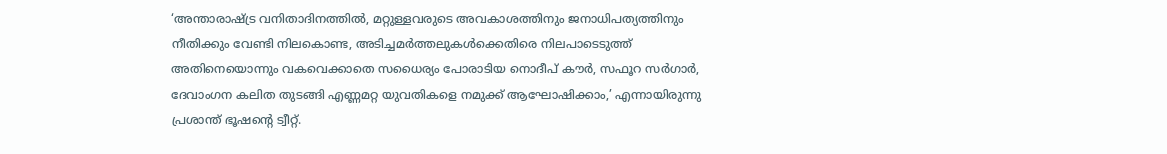‘അന്താരാഷ്ട്ര വനിതാദിനത്തില്‍, മറ്റുള്ളവരുടെ അവകാശത്തിനും ജനാധിപത്യത്തിനും നീതിക്കും വേണ്ടി നിലകൊണ്ട, അടിച്ചമര്‍ത്തലുകള്‍ക്കെതിരെ നിലപാടെടുത്ത് അതിനെയൊന്നും വകവെക്കാതെ സധൈര്യം പോരാടിയ നൊദീപ് കൗര്‍, സഫൂറ സര്‍ഗാര്‍, ദേവാംഗന കലിത തുടങ്ങി എണ്ണമറ്റ യുവതികളെ നമുക്ക് ആഘോഷിക്കാം,’ എന്നായിരുന്നു പ്രശാന്ത് ഭൂഷന്റെ ട്വീറ്റ്.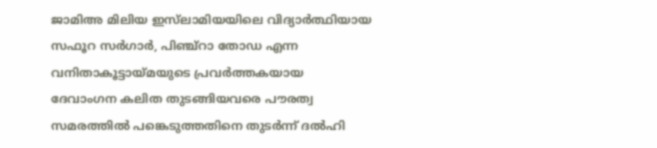ജാമിഅ മിലിയ ഇസ്‌ലാമിയയിലെ വിദ്യാര്‍ത്ഥിയായ സഫൂറ സര്‍ഗാര്‍, പിഞ്ച്‌റാ തോഡ എന്ന വനിതാകൂട്ടായ്മയുടെ പ്രവര്‍ത്തകയായ ദേവാംഗന കലിത തുടങ്ങിയവരെ പൗരത്വ സമരത്തില്‍ പങ്കെടുത്തതിനെ തുടര്‍ന്ന് ദല്‍ഹി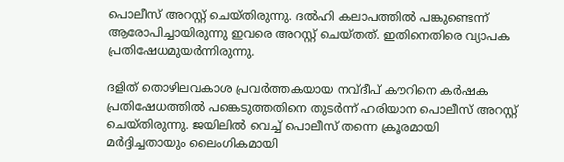പൊലീസ് അറസ്റ്റ് ചെയ്തിരുന്നു. ദല്‍ഹി കലാപത്തില്‍ പങ്കുണ്ടെന്ന് ആരോപിച്ചായിരുന്നു ഇവരെ അറസ്റ്റ് ചെയ്തത്. ഇതിനെതിരെ വ്യാപക പ്രതിഷേധമുയര്‍ന്നിരുന്നു.

ദളിത് തൊഴിലവകാശ പ്രവര്‍ത്തകയായ നവ്ദീപ് കൗറിനെ കര്‍ഷക പ്രതിഷേധത്തില്‍ പങ്കെടുത്തതിനെ തുടര്‍ന്ന് ഹരിയാന പൊലീസ് അറസ്റ്റ് ചെയ്തിരുന്നു. ജയിലില്‍ വെച്ച് പൊലീസ് തന്നെ ക്രൂരമായി മര്‍ദ്ദിച്ചതായും ലൈംഗികമായി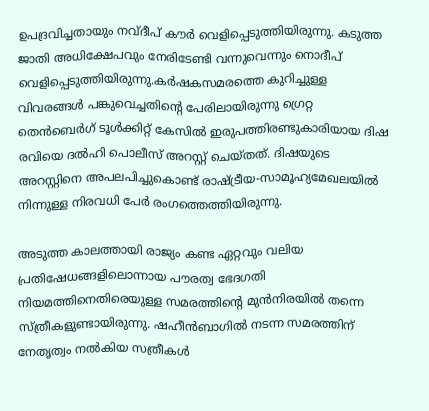ഉപദ്രവിച്ചതായും നവ്ദീപ് കൗര്‍ വെളിപ്പെടുത്തിയിരുന്നു. കടുത്ത ജാതി അധിക്ഷേപവും നേരിടേണ്ടി വന്നുവെന്നും നൊദീപ് വെളിപ്പെടുത്തിയിരുന്നു.കര്‍ഷകസമരത്തെ കുറിച്ചുള്ള വിവരങ്ങള്‍ പങ്കുവെച്ചതിന്റെ പേരിലായിരുന്നു ഗ്രെറ്റ തെന്‍ബെര്‍ഗ് ടൂള്‍ക്കിറ്റ് കേസില്‍ ഇരുപത്തിരണ്ടുകാരിയായ ദിഷ രവിയെ ദല്‍ഹി പൊലീസ് അറസ്റ്റ് ചെയ്തത്. ദിഷയുടെ അറസ്റ്റിനെ അപലപിച്ചുകൊണ്ട് രാഷ്ട്രീയ-സാമൂഹ്യമേഖലയില്‍ നിന്നുള്ള നിരവധി പേര്‍ രംഗത്തെത്തിയിരുന്നു.

അടുത്ത കാലത്തായി രാജ്യം കണ്ട ഏറ്റവും വലിയ പ്രതിഷേധങ്ങളിലൊന്നായ പൗരത്വ ഭേദഗതി നിയമത്തിനെതിരെയുള്ള സമരത്തിന്റെ മുന്‍നിരയില്‍ തന്നെ സ്ത്രീകളുണ്ടായിരുന്നു. ഷഹീന്‍ബാഗില്‍ നടന്ന സമരത്തിന് നേതൃത്വം നല്‍കിയ സത്രീകള്‍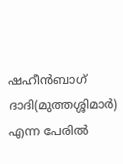ഷഹീന്‍ബാഗ് ദാദി(മുത്തശ്ശിമാര്‍) എന്ന പേരില്‍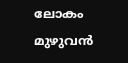ലോകം മുഴുവന്‍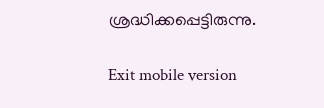ശ്രദ്ധിക്കപ്പെട്ടിരുന്നു.

Exit mobile version